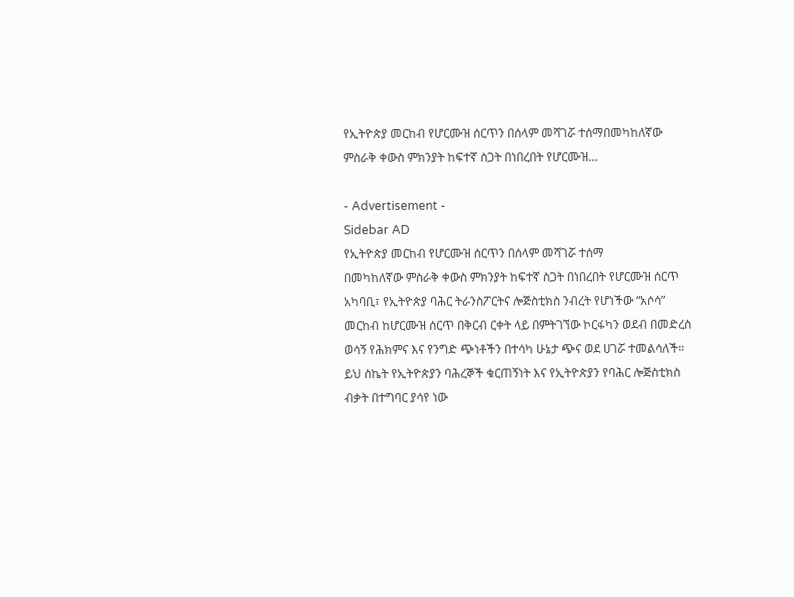የኢትዮጵያ መርከብ የሆርሙዝ ሰርጥን በሰላም መሻገሯ ተሰማበመካከለኛው ምስራቅ ቀውስ ምክንያት ከፍተኛ ስጋት በነበረበት የሆርሙዝ…

- Advertisement -
Sidebar AD
የኢትዮጵያ መርከብ የሆርሙዝ ሰርጥን በሰላም መሻገሯ ተሰማ
በመካከለኛው ምስራቅ ቀውስ ምክንያት ከፍተኛ ስጋት በነበረበት የሆርሙዝ ሰርጥ አካባቢ፣ የኢትዮጵያ ባሕር ትራንስፖርትና ሎጅስቲክስ ንብረት የሆነችው “አሶሳ” መርከብ ከሆርሙዝ ሰርጥ በቅርብ ርቀት ላይ በምትገኘው ኮርፋካን ወደብ በመድረስ ወሳኝ የሕክምና እና የንግድ ጭነቶችን በተሳካ ሁኔታ ጭና ወደ ሀገሯ ተመልሳለች።
ይህ ስኬት የኢትዮጵያን ባሕረኞች ቁርጠኝነት እና የኢትዮጵያን የባሕር ሎጅስቲክስ ብቃት በተግባር ያሳየ ነው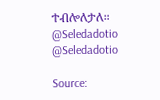ተብሎለታለ።
@Seledadotio
@Seledadotio

Source: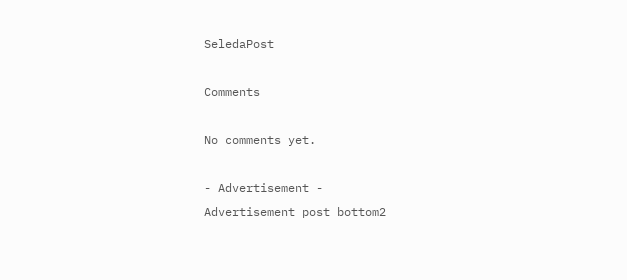SeledaPost

Comments

No comments yet.

- Advertisement -
Advertisement post bottom2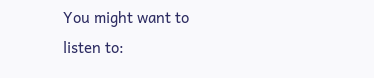You might want to listen to: